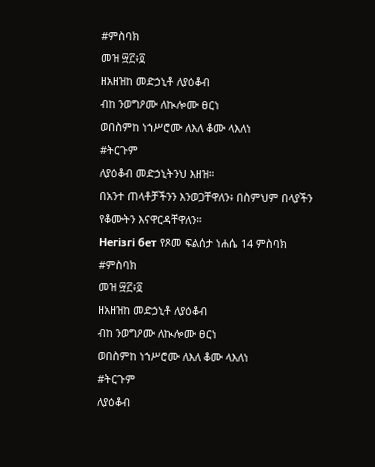#ምስባክ
መዝ ፵፫፥፬
ዘአዘዝከ መድኃኒቶ ለያዕቆብ
ብከ ንወግዖሙ ለኲሎሙ ፀርነ
ወበስምከ ነኀሥሮሙ ለእለ ቆሙ ላእለነ
#ትርጉም
ለያዕቆብ መድኃኒትንህ እዘዝ።
በአንተ ጠላቶቻችንን እንወጋቸዋለን፥ በስምህም በላያችን የቆሙትን እናዋርዳቸዋለን።
Негізгі бет የጾመ ፍልሰታ ነሐሴ 14 ምስባክ
#ምስባክ
መዝ ፵፫፥፬
ዘአዘዝከ መድኃኒቶ ለያዕቆብ
ብከ ንወግዖሙ ለኲሎሙ ፀርነ
ወበስምከ ነኀሥሮሙ ለእለ ቆሙ ላእለነ
#ትርጉም
ለያዕቆብ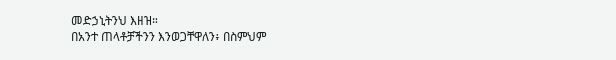መድኃኒትንህ እዘዝ።
በአንተ ጠላቶቻችንን እንወጋቸዋለን፥ በስምህም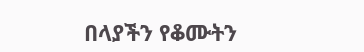በላያችን የቆሙትን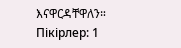እናዋርዳቸዋለን።
Пікірлер: 1